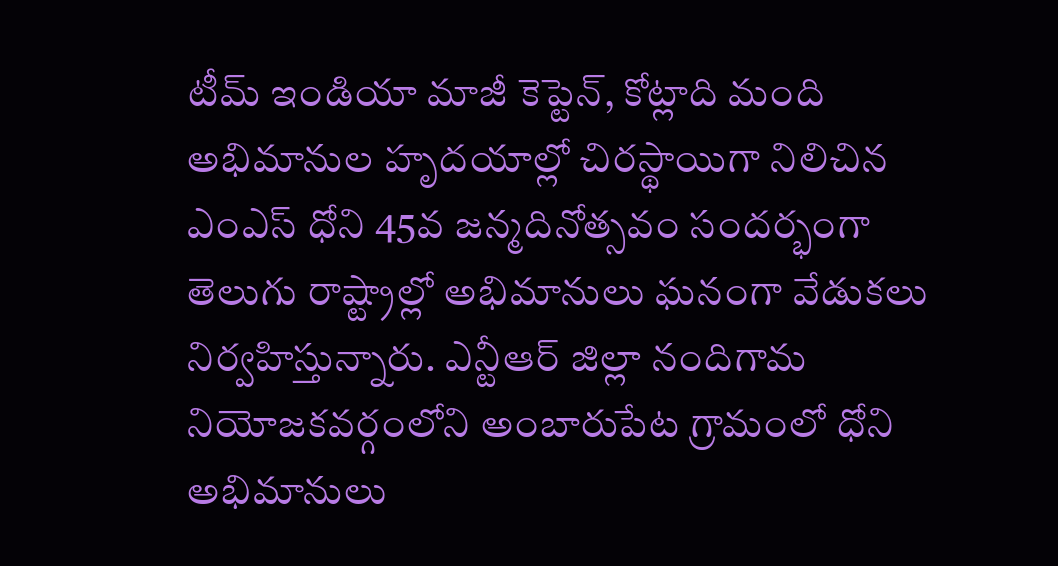టీమ్ ఇండియా మాజీ కెప్టెన్, కోట్లాది మంది అభిమానుల హృదయాల్లో చిరస్థాయిగా నిలిచిన ఎంఎస్ ధోని 45వ జన్మదినోత్సవం సందర్భంగా తెలుగు రాష్ట్రాల్లో అభిమానులు ఘనంగా వేడుకలు నిర్వహిస్తున్నారు. ఎన్టీఆర్ జిల్లా నందిగామ నియోజకవర్గంలోని అంబారుపేట గ్రామంలో ధోని అభిమానులు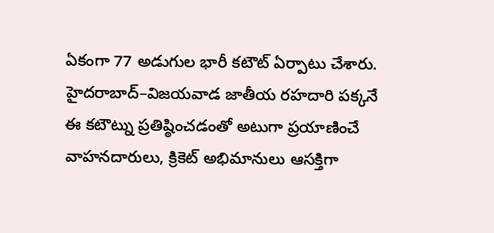ఏకంగా 77 అడుగుల భారీ కటౌట్ ఏర్పాటు చేశారు. హైదరాబాద్–విజయవాడ జాతీయ రహదారి పక్కనే ఈ కటౌట్ను ప్రతిష్ఠించడంతో అటుగా ప్రయాణించే వాహనదారులు, క్రికెట్ అభిమానులు ఆసక్తిగా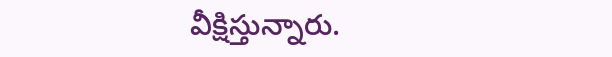వీక్షిస్తున్నారు.